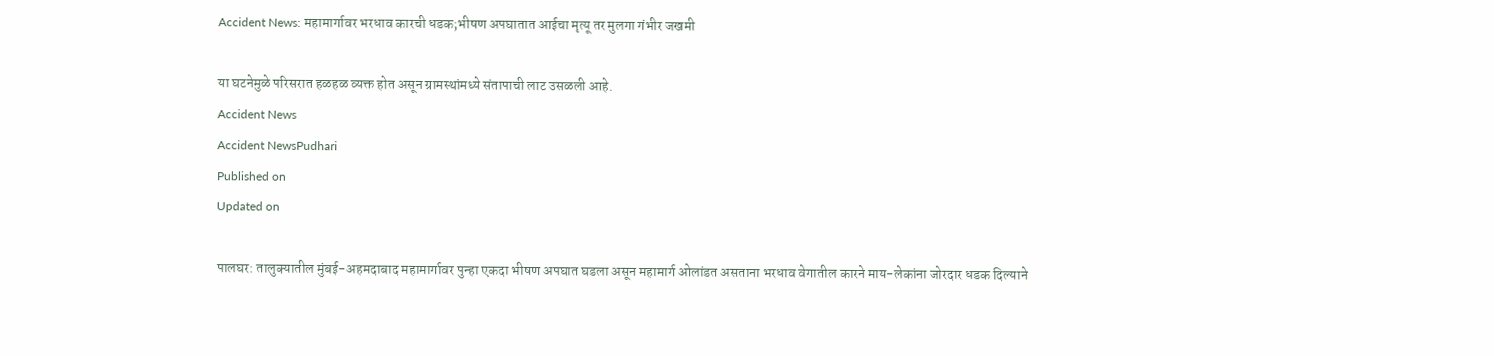Accident News: महामार्गावर भरधाव कारची धडक;भीषण अपघातात आईचा मृत्यू तर मुलगा गंभीर जखमी

या घटनेमुळे परिसरात हळहळ व्यक्त होत असून ग्रामस्थांमध्ये संतापाची लाट उसळली आहे.
Accident News
Accident NewsPudhari
Published on
Updated on

पालघर: तालुक्यातील मुंबई-अहमदाबाद महामार्गावर पुन्हा एकदा भीषण अपघात घडला असून महामार्ग ओलांडत असताना भरधाव वेगातील कारने माय-लेकांना जोरदार धडक दिल्याने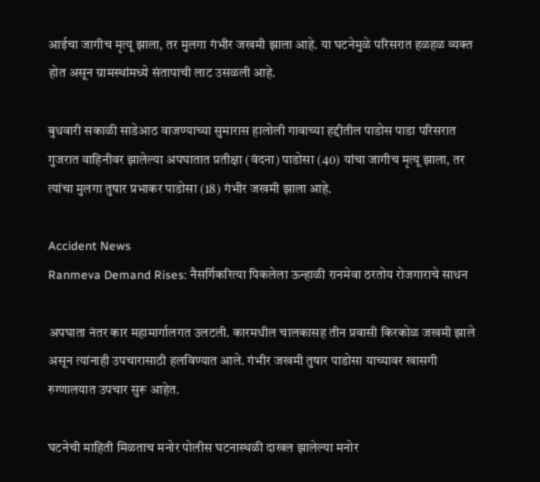आईचा जागीच मृत्यू झाला, तर मुलगा गंभीर जखमी झाला आहे. या घटनेमुळे परिसरात हळहळ व्यक्त होत असून ग्रामस्थांमध्ये संतापाची लाट उसळली आहे.

बुधवारी सकाळी साडेआठ वाजण्याच्या सुमारास हालोली गावाच्या हद्दीतील पाडोस पाडा परिसरात गुजरात वाहिनीवर झालेल्या अपघातात प्रतीक्षा (वंदना) पाडोसा (40) यांचा जागीच मृत्यू झाला, तर त्यांचा मुलगा तुषार प्रभाकर पाडोसा (18) गंभीर जखमी झाला आहे.

Accident News
Ranmeva Demand Rises: नैसर्गिकरित्या पिकलेला ऊन्हाळी रानमेवा ठरतोय रोजगाराचे साधन

अपघाता नंतर कार महामार्गालगत उलटली. कारमधील चालकासह तीन प्रवासी किरकोळ जखमी झाले असून त्यांनाही उपचारासाठी हलविण्यात आले. गंभीर जखमी तुषार पाडोसा याच्यावर खासगी रुग्णालयात उपचार सुरू आहेत.

घटनेची माहिती मिळताच मनोर पोलीस घटनास्थळी दाखल झालेल्या मनोर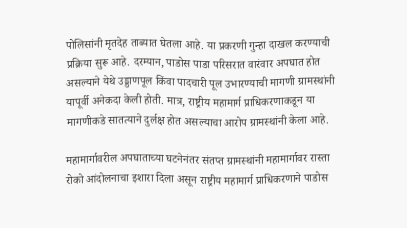पोलिसांनी मृतदेह ताब्यात घेतला आहे. या प्रकरणी गुन्हा दाखल करण्याची प्रक्रिया सुरू आहे. दरम्यान, पाडोस पाडा परिसरात वारंवार अपघात होत असल्याने येथे उड्डाणपूल किंवा पादचारी पूल उभारण्याची मागणी ग्रामस्थांनी यापूर्वी अनेकदा केली होती. मात्र, राष्ट्रीय महामार्ग प्राधिकरणाकडून या मागणीकडे सातत्याने दुर्लक्ष होत असल्याचा आरोप ग्रामस्थांनी केला आहे.

महामार्गावरील अपघाताच्या घटनेनंतर संतप्त ग्रामस्थांनी महामार्गावर रास्ता रोको आंदोलनाचा इशारा दिला असून राष्ट्रीय महामार्ग प्राधिकरणाने पाडोस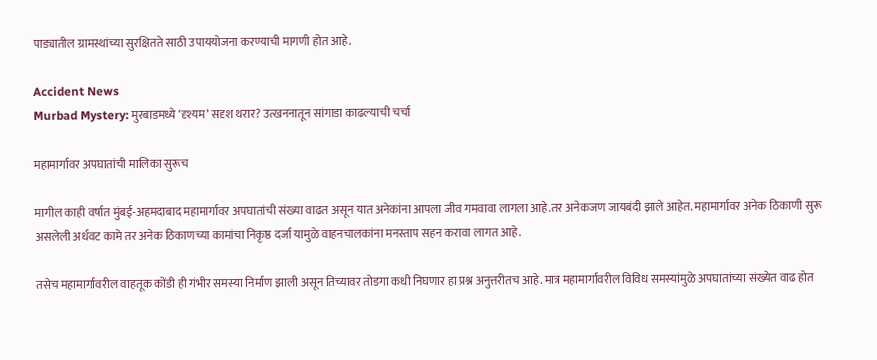पाड्यातील ग्रामस्थांच्या सुरक्षितते साठी उपाययोजना करण्याची मागणी होत आहे.

Accident News
Murbad Mystery: मुरबाडमध्ये ‌‘दृश्यम‌’ सदृश थरार? उत्खननातून सांगाडा काढल्याची चर्चा

महामार्गावर अपघातांची मालिका सुरूच

मागील काही वर्षात मुंबई-अहमदाबाद महामार्गावर अपघातांची संख्या वाढत असून यात अनेकांना आपला जीव गमवावा लागला आहे.तर अनेकजण जायबंदी झाले आहेत. महामार्गावर अनेक ठिकाणी सुरू असलेली अर्धवट कामे तर अनेक ठिकाणच्या कामांचा निकृष्ठ दर्जा यामुळे वाहनचालकांना मनस्ताप सहन करावा लागत आहे.

तसेच महामार्गावरील वाहतूक कोंडी ही गंभीर समस्या निर्माण झाली असून तिच्यावर तोडगा कधी निघणार हा प्रश्न अनुत्तरीतच आहे. मात्र महामार्गावरील विविध समस्यांमुळे अपघातांच्या संख्येत वाढ होत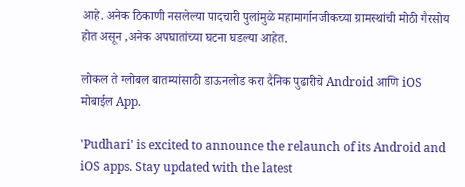आहे. अनेक ठिकाणी नसलेल्या पादचारी पुलांमुळे महामार्गानजीकच्या ग्रामस्थांची मोठी गैरसोय होत असून ,अनेक अपघातांच्या घटना घडल्या आहेत.

लोकल ते ग्लोबल बातम्यांसाठी डाऊनलोड करा दैनिक पुढारीचे Android आणि iOS मोबाईल App.

'Pudhari' is excited to announce the relaunch of its Android and iOS apps. Stay updated with the latest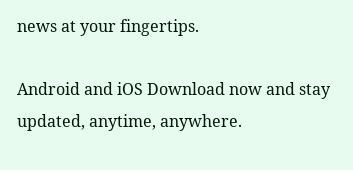news at your fingertips.

Android and iOS Download now and stay updated, anytime, anywhere.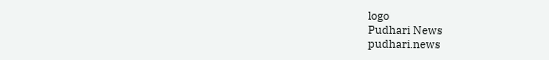logo
Pudhari News
pudhari.news